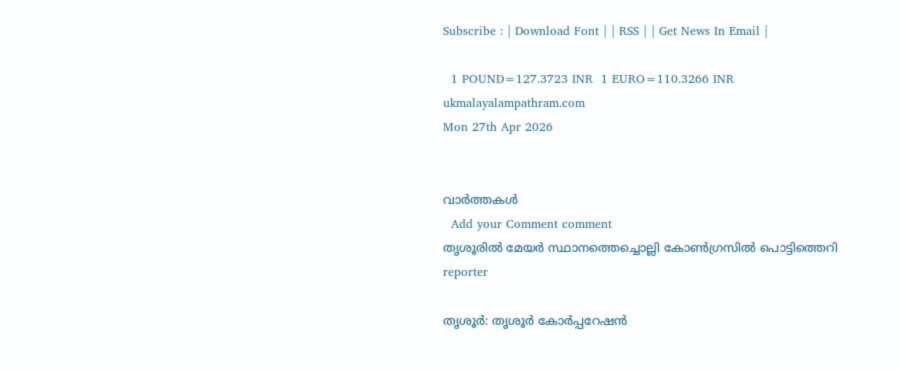Subscribe : | Download Font | | RSS | | Get News In Email |

  1 POUND=127.3723 INR  1 EURO=110.3266 INR
ukmalayalampathram.com
Mon 27th Apr 2026


വാര്‍ത്തകള്‍
  Add your Comment comment
തൃശൂരില്‍ മേയര്‍ സ്ഥാനത്തെച്ചൊല്ലി കോണ്‍ഗ്രസില്‍ പൊട്ടിത്തെറി
reporter

തൃശൂര്‍: തൃശൂര്‍ കോര്‍പ്പറേഷന്‍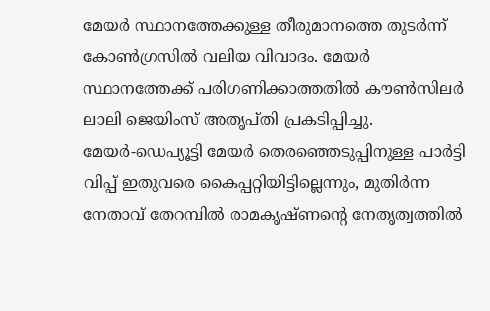മേയര്‍ സ്ഥാനത്തേക്കുള്ള തീരുമാനത്തെ തുടര്‍ന്ന് കോണ്‍ഗ്രസില്‍ വലിയ വിവാദം. മേയര്‍ സ്ഥാനത്തേക്ക് പരിഗണിക്കാത്തതില്‍ കൗണ്‍സിലര്‍ ലാലി ജെയിംസ് അതൃപ്തി പ്രകടിപ്പിച്ചു. മേയര്‍-ഡെപ്യൂട്ടി മേയര്‍ തെരഞ്ഞെടുപ്പിനുള്ള പാര്‍ട്ടി വിപ്പ് ഇതുവരെ കൈപ്പറ്റിയിട്ടില്ലെന്നും, മുതിര്‍ന്ന നേതാവ് തേറമ്പില്‍ രാമകൃഷ്ണന്റെ നേതൃത്വത്തില്‍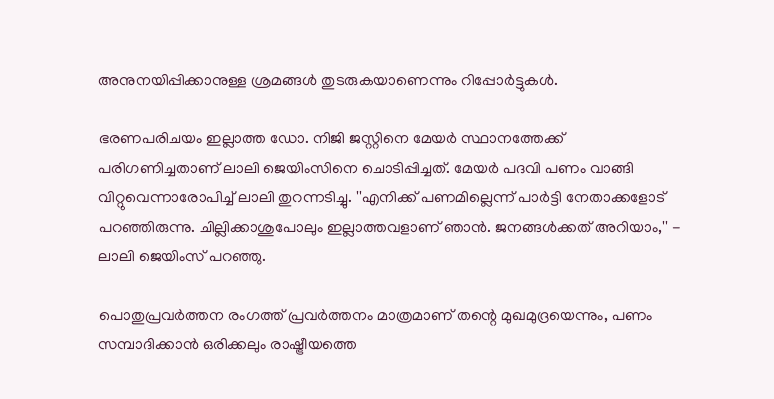അനുനയിപ്പിക്കാനുള്ള ശ്രമങ്ങള്‍ തുടരുകയാണെന്നും റിപ്പോര്‍ട്ടുകള്‍.

ഭരണപരിചയം ഇല്ലാത്ത ഡോ. നിജി ജസ്റ്റിനെ മേയര്‍ സ്ഥാനത്തേക്ക് പരിഗണിച്ചതാണ് ലാലി ജെയിംസിനെ ചൊടിപ്പിച്ചത്. മേയര്‍ പദവി പണം വാങ്ങി വിറ്റുവെന്നാരോപിച്ച് ലാലി തുറന്നടിച്ചു. ''എനിക്ക് പണമില്ലെന്ന് പാര്‍ട്ടി നേതാക്കളോട് പറഞ്ഞിരുന്നു. ചില്ലിക്കാശുപോലും ഇല്ലാത്തവളാണ് ഞാന്‍. ജനങ്ങള്‍ക്കത് അറിയാം,'' - ലാലി ജെയിംസ് പറഞ്ഞു.

പൊതുപ്രവര്‍ത്തന രംഗത്ത് പ്രവര്‍ത്തനം മാത്രമാണ് തന്റെ മുഖമുദ്രയെന്നും, പണം സമ്പാദിക്കാന്‍ ഒരിക്കലും രാഷ്ട്രീയത്തെ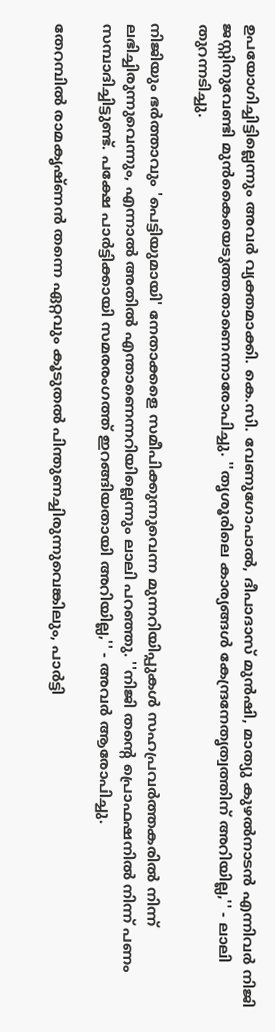ഉപയോഗിച്ചിട്ടില്ലെന്നും അവര്‍ വ്യക്തമാക്കി. കെ.സി. വേണുഗോപാല്‍, ദീപാദാസ് മുന്‍ഷി, മാത്യു കുഴല്‍നാടന്‍ എന്നിവര്‍ നിജി ജസ്റ്റിനുവേണ്ടി മുന്‍കൈയെടുത്തതാണെന്നാരോപിച്ചു. ''തൃശൂരിലെ കാര്യങ്ങള്‍ കേന്ദ്രനേതൃത്വത്തിന് അറിയില്ല,'' - ലാലി തുറന്നടിച്ചു.

നിജിയും ഭര്‍ത്താവും 'പെട്ടിയുമായി' നേതാക്കളെ സമീപിക്കുന്നുവെന്ന മുന്നറിയിപ്പുകള്‍ സഹപ്രവര്‍ത്തകരില്‍ നിന്ന് ലഭിച്ചിരുന്നുവെന്നും, എന്നാല്‍ അതില്‍ എന്താണെന്നറിയില്ലെന്നും ലാലി പറഞ്ഞു. ''നിജി തന്റെ പ്രൊഫഷനില്‍ നിന്ന് പണം സമ്പാദിച്ചിട്ടുണ്ട്. പക്ഷേ പാര്‍ട്ടിക്കായി സമരരംഗത്ത് ഇറങ്ങിയതായി അറിയില്ല,'' - അവര്‍ ആരോപിച്ചു.

തേറമ്പില്‍ രാമകൃഷ്ണന്‍ തന്നെ ഏറ്റവും കൂടുതല്‍ പിന്തുണച്ചിരുന്നുവെങ്കിലും, പാര്‍ട്ടി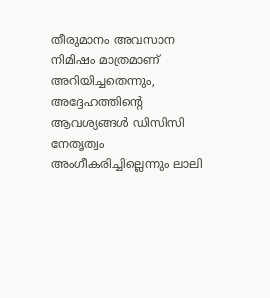തീരുമാനം അവസാന നിമിഷം മാത്രമാണ് അറിയിച്ചതെന്നും, അദ്ദേഹത്തിന്റെ ആവശ്യങ്ങള്‍ ഡിസിസി നേതൃത്വം അംഗീകരിച്ചില്ലെന്നും ലാലി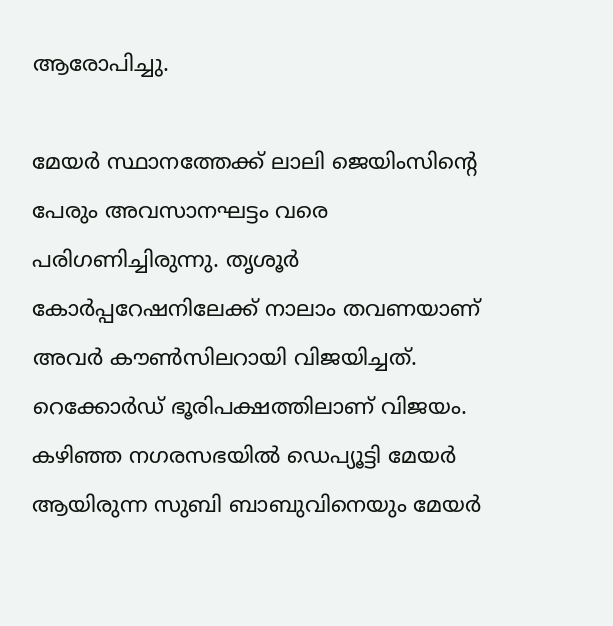ആരോപിച്ചു.

മേയര്‍ സ്ഥാനത്തേക്ക് ലാലി ജെയിംസിന്റെ പേരും അവസാനഘട്ടം വരെ പരിഗണിച്ചിരുന്നു. തൃശൂര്‍ കോര്‍പ്പറേഷനിലേക്ക് നാലാം തവണയാണ് അവര്‍ കൗണ്‍സിലറായി വിജയിച്ചത്. റെക്കോര്‍ഡ് ഭൂരിപക്ഷത്തിലാണ് വിജയം. കഴിഞ്ഞ നഗരസഭയില്‍ ഡെപ്യൂട്ടി മേയര്‍ ആയിരുന്ന സുബി ബാബുവിനെയും മേയര്‍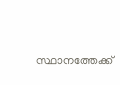സ്ഥാനത്തേക്ക്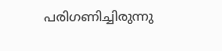പരിഗണിച്ചിരുന്നു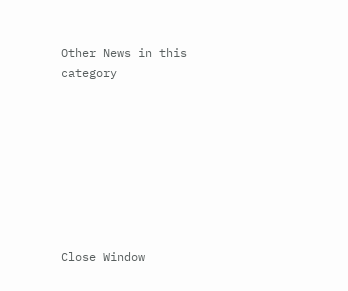Other News in this category








Close Window